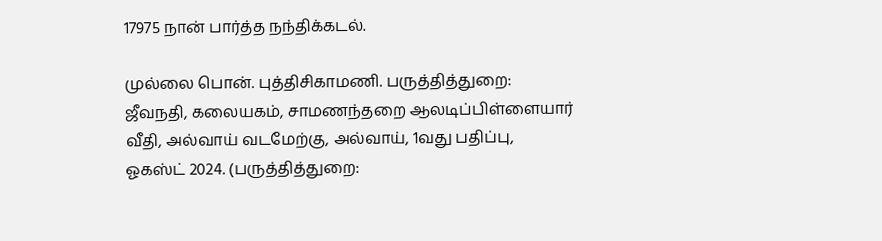17975 நான் பார்த்த நந்திக்கடல்.

முல்லை பொன். புத்திசிகாமணி. பருத்தித்துறை: ஜீவநதி, கலையகம், சாமணந்தறை ஆலடிப்பிள்ளையார் வீதி, அல்வாய் வடமேற்கு, அல்வாய், 1வது பதிப்பு, ஓகஸ்ட் 2024. (பருத்தித்துறை: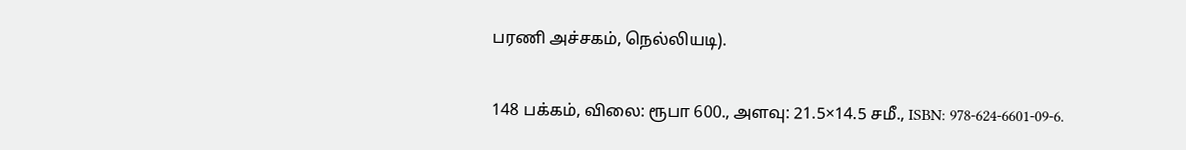பரணி அச்சகம், நெல்லியடி).

148 பக்கம், விலை: ரூபா 600., அளவு: 21.5×14.5 சமீ., ISBN: 978-624-6601-09-6.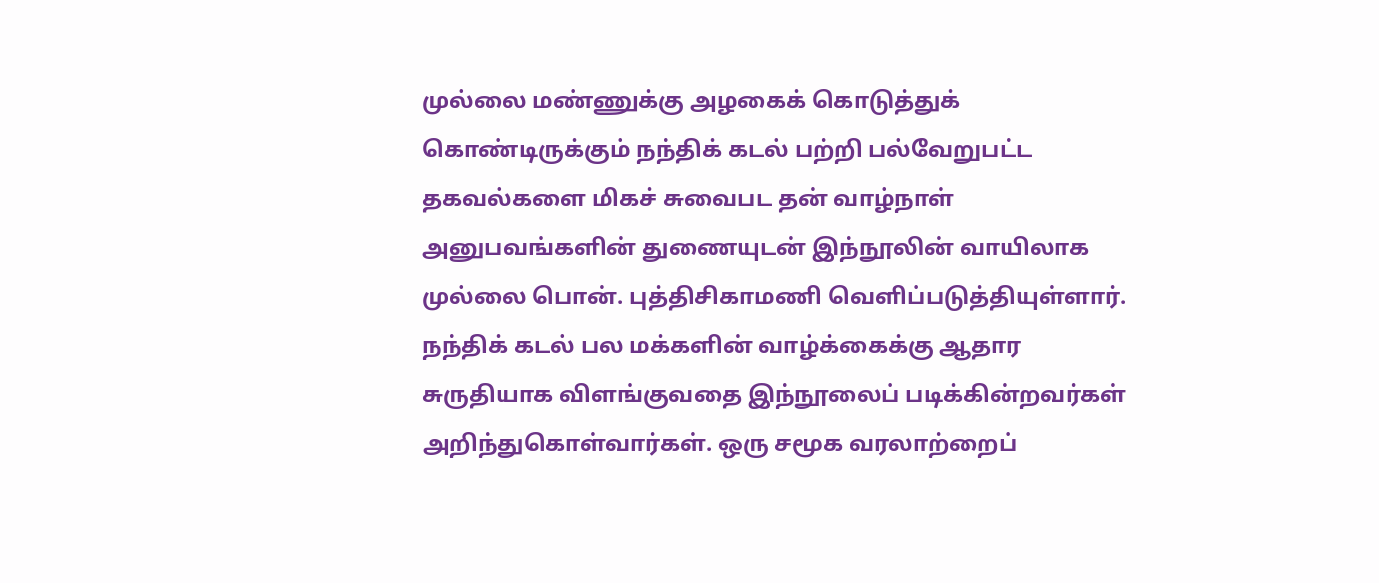முல்லை மண்ணுக்கு அழகைக் கொடுத்துக் கொண்டிருக்கும் நந்திக் கடல் பற்றி பல்வேறுபட்ட தகவல்களை மிகச் சுவைபட தன் வாழ்நாள் அனுபவங்களின் துணையுடன் இந்நூலின் வாயிலாக முல்லை பொன். புத்திசிகாமணி வெளிப்படுத்தியுள்ளார். நந்திக் கடல் பல மக்களின் வாழ்க்கைக்கு ஆதார சுருதியாக விளங்குவதை இந்நூலைப் படிக்கின்றவர்கள் அறிந்துகொள்வார்கள். ஒரு சமூக வரலாற்றைப்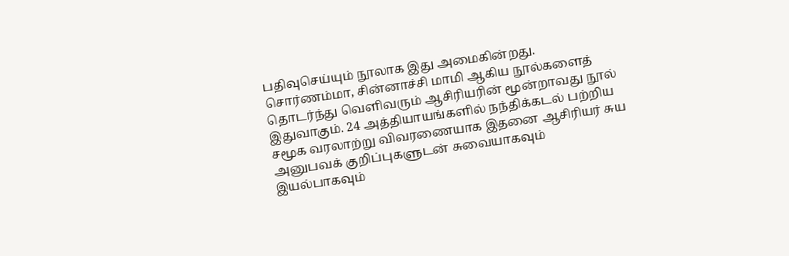பதிவுசெய்யும் நூலாக இது அமைகின்றது. சொர்ணம்மா, சின்னாச்சி மாமி ஆகிய நூல்களைத் தொடர்ந்து வெளிவரும் ஆசிரியரின் மூன்றாவது நூல் இதுவாகும். 24 அத்தியாயங்களில் நந்திக்கடல் பற்றிய சமூக வரலாற்று விவரணையாக இதனை ஆசிரியர் சுய அனுபவக் குறிப்புகளுடன் சுவையாகவும் இயல்பாகவும்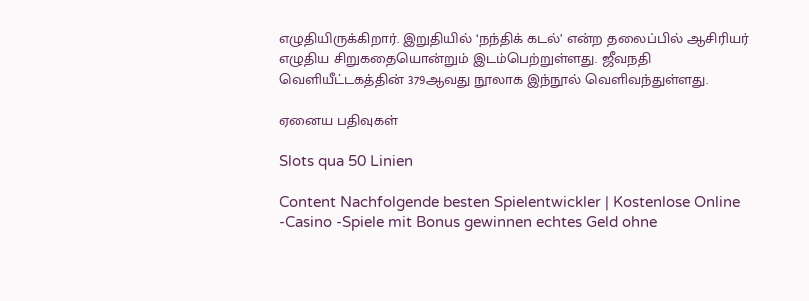எழுதியிருக்கிறார். இறுதியில் ‘நந்திக் கடல்’ என்ற தலைப்பில் ஆசிரியர் எழுதிய சிறுகதையொன்றும் இடம்பெற்றுள்ளது. ஜீவநதி வெளியீட்டகத்தின் 379ஆவது நூலாக இந்நூல் வெளிவந்துள்ளது.

ஏனைய பதிவுகள்

Slots qua 50 Linien

Content Nachfolgende besten Spielentwickler | Kostenlose Online -Casino -Spiele mit Bonus gewinnen echtes Geld ohne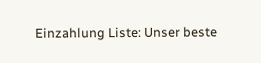Einzahlung Liste: Unser beste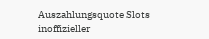Auszahlungsquote Slots inoffizieller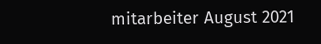mitarbeiter August 2021